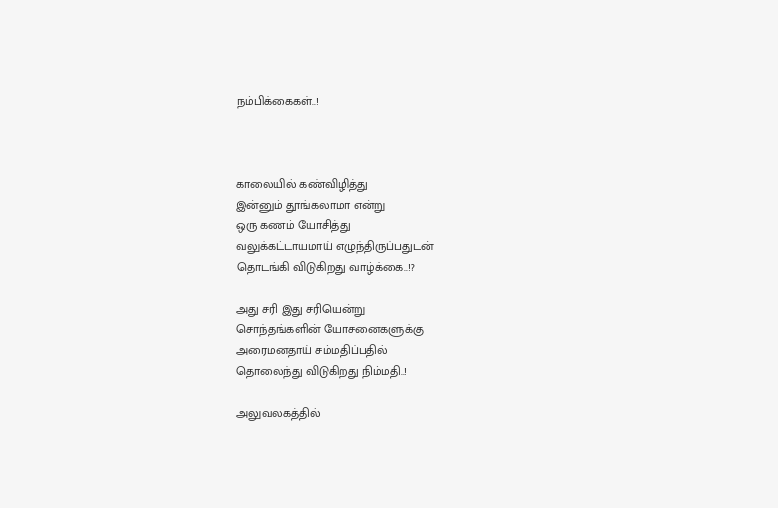நம்பிக்கைகள்..!



காலையில் கண்விழித்து
இன்னும் தூங்கலாமா என்று
ஒரு கணம் யோசித்து
வலுக்கட்டாயமாய் எழுந்திருப்பதுடன்
தொடங்கி விடுகிறது வாழ்க்கை..!?

அது சரி இது சரியென்று
சொந்தங்களின் யோசனைகளுக்கு
அரைமனதாய் சம்மதிப்பதில்
தொலைந்து விடுகிறது நிம்மதி..!

அலுவலகத்தில்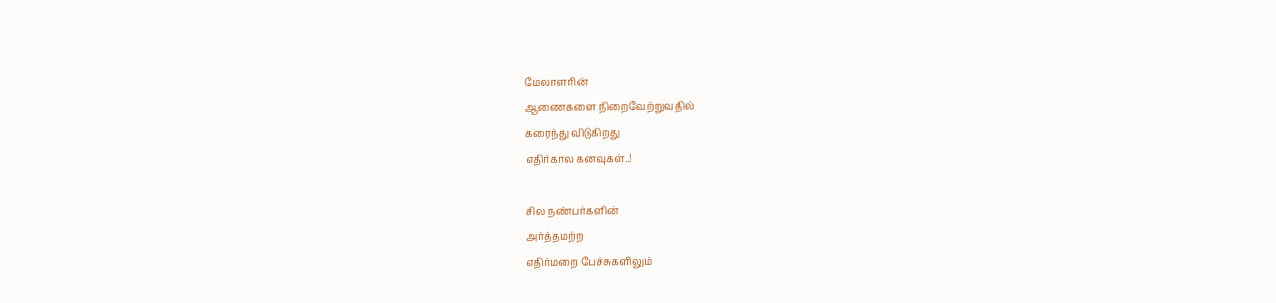மேலாளரின்
ஆணைகளை நிறைவேற்றுவதில்
கரைந்து விடுகிறது
எதிர்கால கனவுகள்..!

சில நண்பர்களின்
அர்த்தமற்ற
எதிர்மறை பேச்சுகளிலும்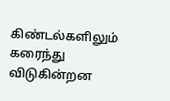கிண்டல்களிலும்
கரைந்து விடுகின்றன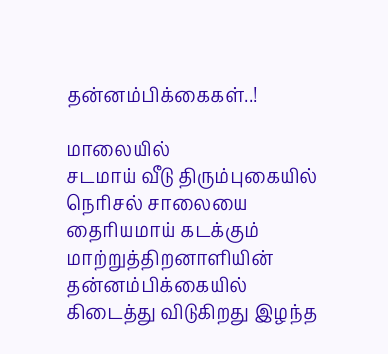தன்னம்பிக்கைகள்..!

மாலையில்
சடமாய் வீடு திரும்புகையில்
நெரிசல் சாலையை
தைரியமாய் கடக்கும்
மாற்றுத்திறனாளியின்
தன்னம்பிக்கையில்
கிடைத்து விடுகிறது இழந்த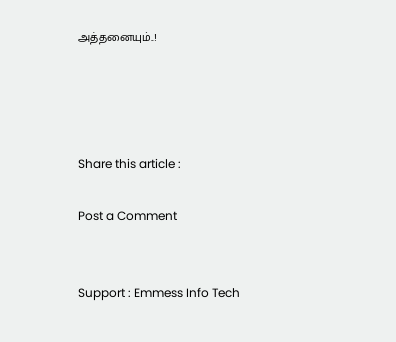அத்தனையும்..!




Share this article :

Post a Comment


Support : Emmess Info Tech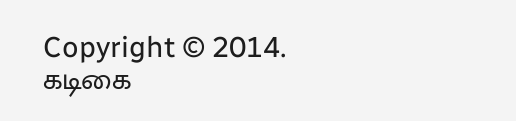Copyright © 2014. கடிகை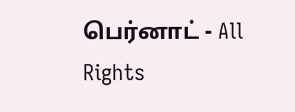பெர்னாட் - All Rights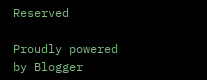Reserved

Proudly powered by Blogger